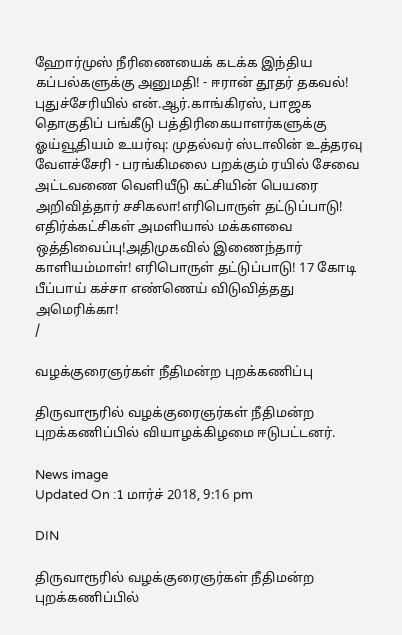ஹோர்முஸ் நீரிணையைக் கடக்க இந்திய கப்பல்களுக்கு அனுமதி! - ஈரான் தூதர் தகவல்! புதுச்சேரியில் என்.ஆர்.காங்கிரஸ், பாஜக தொகுதிப் பங்கீடு பத்திரிகையாளர்களுக்கு ஓய்வூதியம் உயர்வு: முதல்வர் ஸ்டாலின் உத்தரவு வேளச்சேரி - பரங்கிமலை பறக்கும் ரயில் சேவை அட்டவணை வெளியீடு கட்சியின் பெயரை அறிவித்தார் சசிகலா!எரிபொருள் தட்டுப்பாடு! எதிர்க்கட்சிகள் அமளியால் மக்களவை ஒத்திவைப்பு!அதிமுகவில் இணைந்தார் காளியம்மாள்! எரிபொருள் தட்டுப்பாடு! 17 கோடி பீப்பாய் கச்சா எண்ணெய் விடுவித்தது அமெரிக்கா!
/

வழக்குரைஞர்கள் நீதிமன்ற புறக்கணிப்பு

திருவாரூரில் வழக்குரைஞர்கள் நீதிமன்ற புறக்கணிப்பில் வியாழக்கிழமை ஈடுபட்டனர்.

News image
Updated On :1 மார்ச் 2018, 9:16 pm

DIN

திருவாரூரில் வழக்குரைஞர்கள் நீதிமன்ற புறக்கணிப்பில்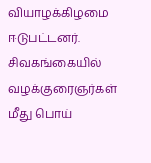வியாழக்கிழமை ஈடுபட்டனர்.
சிவகங்கையில் வழக்குரைஞர்கள் மீது பொய்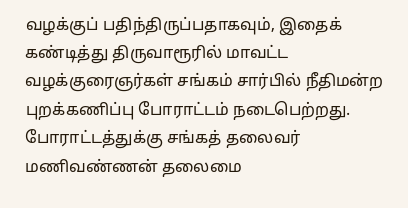வழக்குப் பதிந்திருப்பதாகவும், இதைக் கண்டித்து திருவாரூரில் மாவட்ட வழக்குரைஞர்கள் சங்கம் சார்பில் நீதிமன்ற புறக்கணிப்பு போராட்டம் நடைபெற்றது. போராட்டத்துக்கு சங்கத் தலைவர் மணிவண்ணன் தலைமை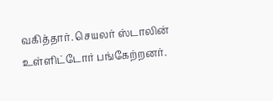வகித்தார். செயலர் ஸ்டாலின் உள்ளிட்டோர் பங்கேற்றனர்.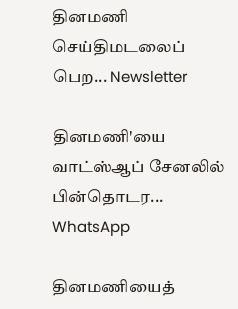தினமணி செய்திமடலைப் பெற... Newsletter

தினமணி'யை வாட்ஸ்ஆப் சேனலில் பின்தொடர... WhatsApp

தினமணியைத்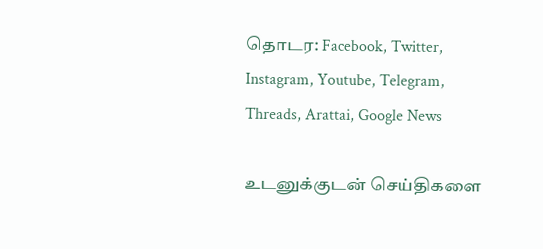தொடர: Facebook, Twitter, Instagram, Youtube, Telegram, Threads, Arattai, Google News

உடனுக்குடன் செய்திகளை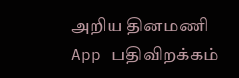அறிய தினமணி App பதிவிறக்கம்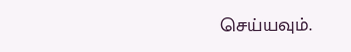செய்யவும்.